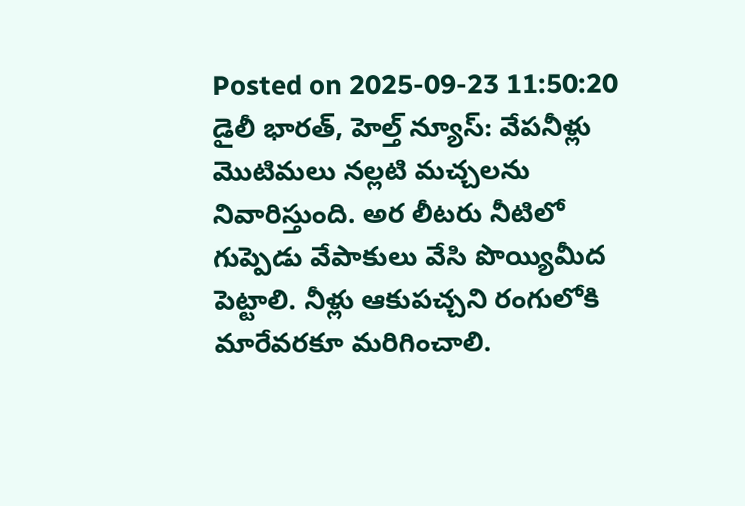Posted on 2025-09-23 11:50:20
డైలీ భారత్, హెల్త్ న్యూస్: వేపనీళ్లు మొటిమలు నల్లటి మచ్చలను నివారిస్తుంది. అర లీటరు నీటిలో గుప్పెడు వేపాకులు వేసి పొయ్యిమీద పెట్టాలి. నీళ్లు ఆకుపచ్చని రంగులోకి మారేవరకూ మరిగించాలి.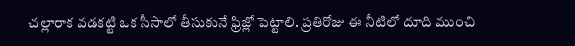చల్లారాక వడకట్టి ఒక సీసాలో తీసుకునే ఫ్రిజ్లో పెట్టాలి. ప్రతిరోజు ఈ నీటిలో దూది ముంచి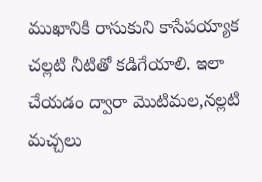ముఖానికి రాసుకుని కాసేపయ్యాక చల్లటి నీటితో కడిగేయాలి. ఇలా చేయడం ద్వారా మొటిమల,నల్లటి మచ్చలు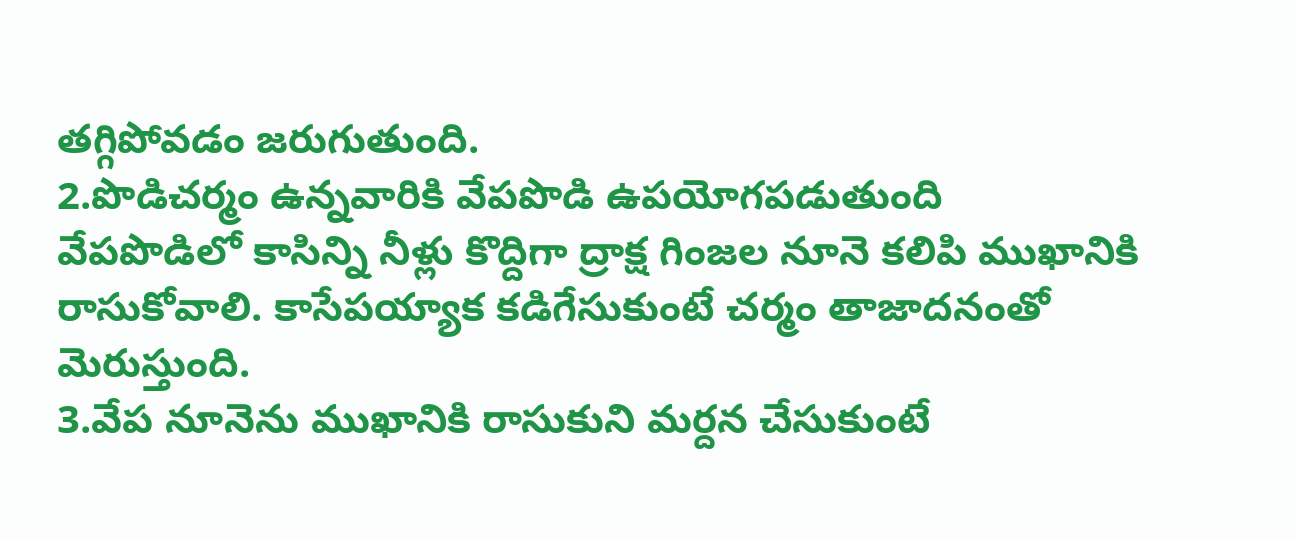తగ్గిపోవడం జరుగుతుంది.
2.పొడిచర్మం ఉన్నవారికి వేపపొడి ఉపయోగపడుతుంది
వేపపొడిలో కాసిన్ని నీళ్లు కొద్దిగా ద్రాక్ష గింజల నూనె కలిపి ముఖానికి రాసుకోవాలి. కాసేపయ్యాక కడిగేసుకుంటే చర్మం తాజాదనంతో మెరుస్తుంది.
3.వేప నూనెను ముఖానికి రాసుకుని మర్దన చేసుకుంటే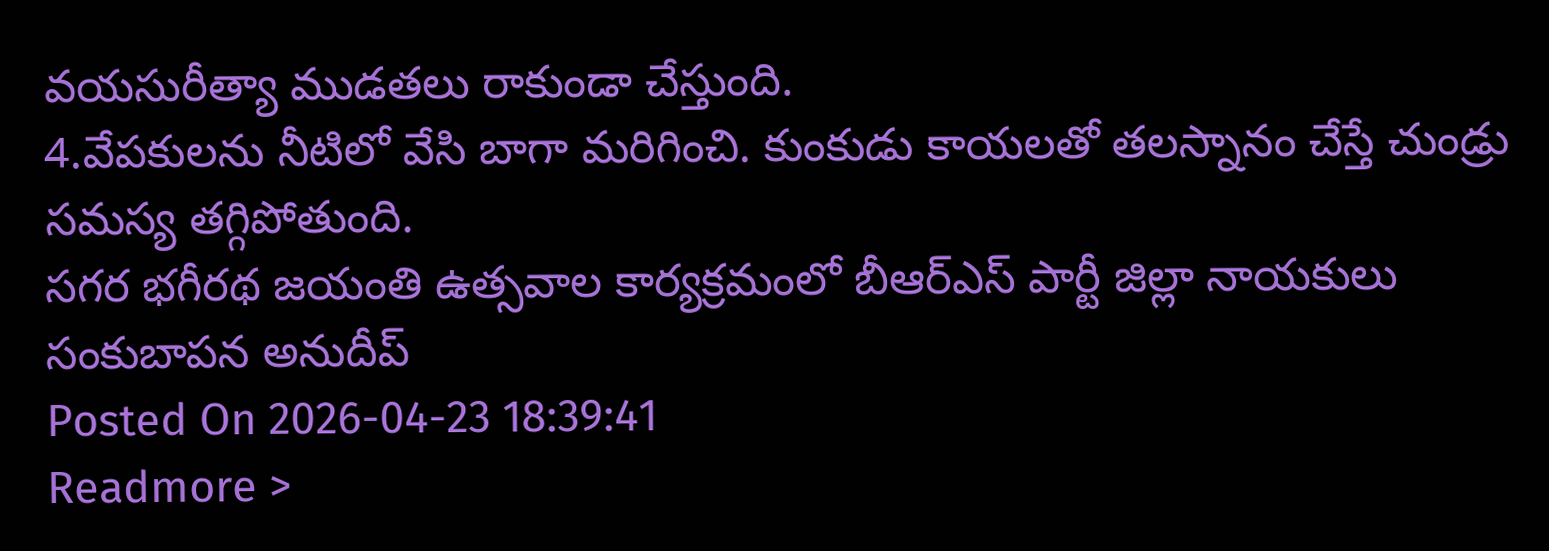వయసురీత్యా ముడతలు రాకుండా చేస్తుంది.
4.వేపకులను నీటిలో వేసి బాగా మరిగించి. కుంకుడు కాయలతో తలస్నానం చేస్తే చుండ్రు సమస్య తగ్గిపోతుంది.
సగర భగీరథ జయంతి ఉత్సవాల కార్యక్రమంలో బీఆర్ఎస్ పార్టీ జిల్లా నాయకులు సంకుబాపన అనుదీప్
Posted On 2026-04-23 18:39:41
Readmore >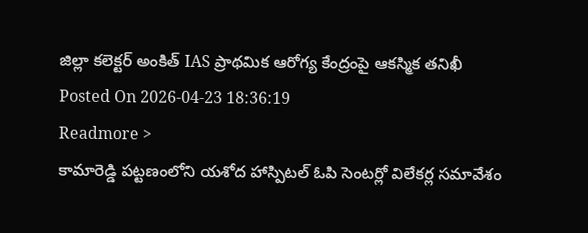జిల్లా కలెక్టర్ అంకిత్ IAS ప్రాథమిక ఆరోగ్య కేంద్రంపై ఆకస్మిక తనిఖీ
Posted On 2026-04-23 18:36:19
Readmore >
కామారెడ్డి పట్టణంలోని యశోద హాస్పిటల్ ఓపి సెంటర్లో విలేకర్ల సమావేశం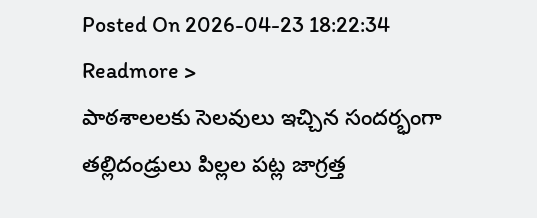Posted On 2026-04-23 18:22:34
Readmore >
పాఠశాలలకు సెలవులు ఇచ్చిన సందర్భంగా తల్లిదండ్రులు పిల్లల పట్ల జాగ్రత్త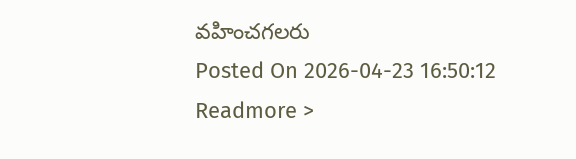వహించగలరు
Posted On 2026-04-23 16:50:12
Readmore >